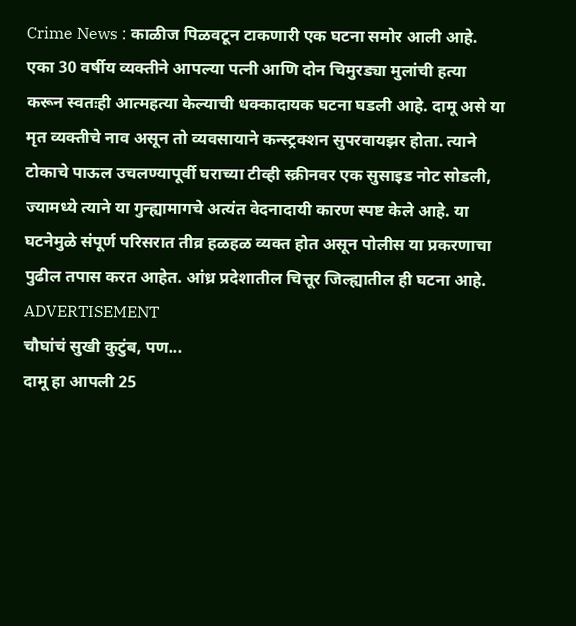Crime News : काळीज पिळवटून टाकणारी एक घटना समोर आली आहे. एका 30 वर्षीय व्यक्तीने आपल्या पत्नी आणि दोन चिमुरड्या मुलांची हत्या करून स्वतःही आत्महत्या केल्याची धक्कादायक घटना घडली आहे. दामू असे या मृत व्यक्तीचे नाव असून तो व्यवसायाने कन्स्ट्रक्शन सुपरवायझर होता. त्याने टोकाचे पाऊल उचलण्यापूर्वी घराच्या टीव्ही स्क्रीनवर एक सुसाइड नोट सोडली, ज्यामध्ये त्याने या गुन्ह्यामागचे अत्यंत वेदनादायी कारण स्पष्ट केले आहे. या घटनेमुळे संपूर्ण परिसरात तीव्र हळहळ व्यक्त होत असून पोलीस या प्रकरणाचा पुढील तपास करत आहेत. आंध्र प्रदेशातील चित्तूर जिल्ह्यातील ही घटना आहे.
ADVERTISEMENT
चौघांचं सुखी कुटुंब, पण...
दामू हा आपली 25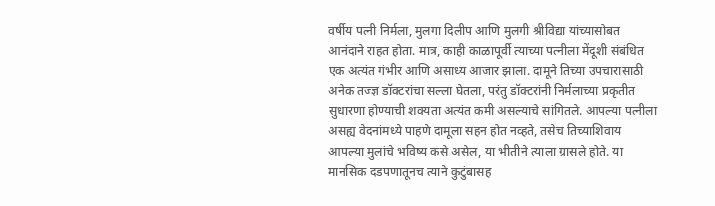वर्षीय पत्नी निर्मला, मुलगा दिलीप आणि मुलगी श्रीविद्या यांच्यासोबत आनंदाने राहत होता. मात्र, काही काळापूर्वी त्याच्या पत्नीला मेंदूशी संबंधित एक अत्यंत गंभीर आणि असाध्य आजार झाला. दामूने तिच्या उपचारासाठी अनेक तज्ज्ञ डॉक्टरांचा सल्ला घेतला, परंतु डॉक्टरांनी निर्मलाच्या प्रकृतीत सुधारणा होण्याची शक्यता अत्यंत कमी असल्याचे सांगितले. आपल्या पत्नीला असह्य वेदनांमध्ये पाहणे दामूला सहन होत नव्हते, तसेच तिच्याशिवाय आपल्या मुलांचे भविष्य कसे असेल, या भीतीने त्याला ग्रासले होते. या मानसिक दडपणातूनच त्याने कुटुंबासह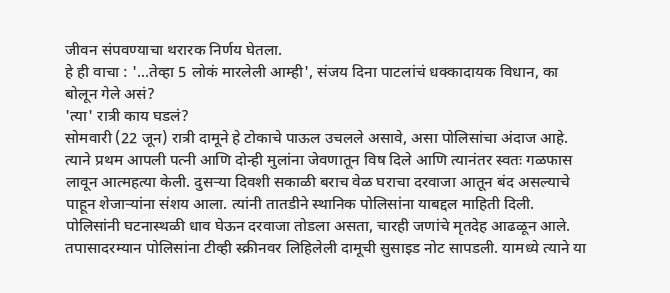जीवन संपवण्याचा थरारक निर्णय घेतला.
हे ही वाचा : '...तेव्हा 5 लोकं मारलेली आम्ही', संजय दिना पाटलांचं धक्कादायक विधान, का बोलून गेले असं?
'त्या' रात्री काय घडलं?
सोमवारी (22 जून) रात्री दामूने हे टोकाचे पाऊल उचलले असावे, असा पोलिसांचा अंदाज आहे. त्याने प्रथम आपली पत्नी आणि दोन्ही मुलांना जेवणातून विष दिले आणि त्यानंतर स्वतः गळफास लावून आत्महत्या केली. दुसऱ्या दिवशी सकाळी बराच वेळ घराचा दरवाजा आतून बंद असल्याचे पाहून शेजाऱ्यांना संशय आला. त्यांनी तातडीने स्थानिक पोलिसांना याबद्दल माहिती दिली. पोलिसांनी घटनास्थळी धाव घेऊन दरवाजा तोडला असता, चारही जणांचे मृतदेह आढळून आले. तपासादरम्यान पोलिसांना टीव्ही स्क्रीनवर लिहिलेली दामूची सुसाइड नोट सापडली. यामध्ये त्याने या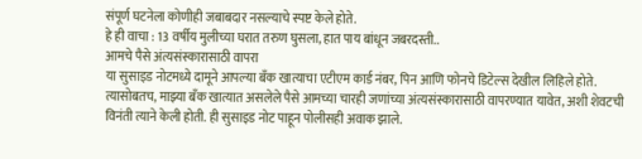संपूर्ण घटनेला कोणीही जबाबदार नसल्याचे स्पष्ट केले होते.
हे ही वाचा : 13 वर्षीय मुलीच्या घरात तरुण घुसला, हात पाय बांधून जबरदस्ती..
आमचे पैसे अंत्यसंस्कारासाठी वापरा
या सुसाइड नोटमध्ये दामूने आपल्या बँक खात्याचा एटीएम कार्ड नंबर, पिन आणि फोनचे डिटेल्स देखील लिहिले होते. त्यासोबतच, माझ्या बँक खात्यात असलेले पैसे आमच्या चारही जणांच्या अंत्यसंस्कारासाठी वापरण्यात यावेत, अशी शेवटची विनंती त्याने केली होती. ही सुसाइड नोट पाहून पोलीसही अवाक झाले.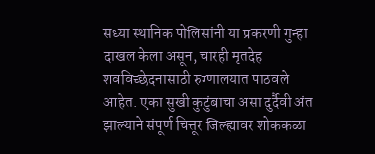सध्या स्थानिक पोलिसांनी या प्रकरणी गुन्हा दाखल केला असून, चारही मृतदेह शवविच्छेदनासाठी रुग्णालयात पाठवले आहेत. एका सुखी कुटुंबाचा असा दुर्दैवी अंत झाल्याने संपूर्ण चित्तूर जिल्ह्यावर शोककळा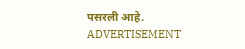पसरली आहे.
ADVERTISEMENT